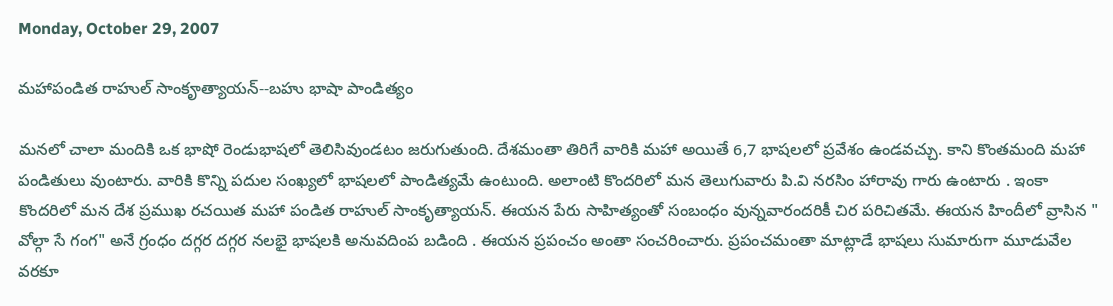Monday, October 29, 2007

మహాపండిత రాహుల్ సాంకౄత్యాయన్--బహు భాషా పాండిత్యం

మనలో చాలా మందికి ఒక భాషో రెండుభాషలో తెలిసివుండటం జరుగుతుంది. దేశమంతా తిరిగే వారికి మహా అయితే 6,7 భాషలలో ప్రవేశం ఉండవచ్చు. కాని కొంతమంది మహా పండితులు వుంటారు. వారికి కొన్ని పదుల సంఖ్యలో భాషలలో పాండిత్యమే ఉంటుంది. అలాంటి కొందరిలో మన తెలుగువారు పి.వి నరసిం హారావు గారు ఉంటారు . ఇంకా కొందరిలో మన దేశ ప్రముఖ రచయిత మహా పండిత రాహుల్ సాంకృత్యాయన్. ఈయన పేరు సాహిత్యంతో సంబంధం వున్నవారందరికీ చిర పరిచితమే. ఈయన హిందీలో వ్రాసిన " వోల్గా సే గంగ" అనే గ్రంధం దగ్గర దగ్గర నలభై భాషలకి అనువదింప బడింది . ఈయన ప్రపంచం అంతా సంచరించారు. ప్రపంచమంతా మాట్లాడే భాషలు సుమారుగా మూడువేల వరకూ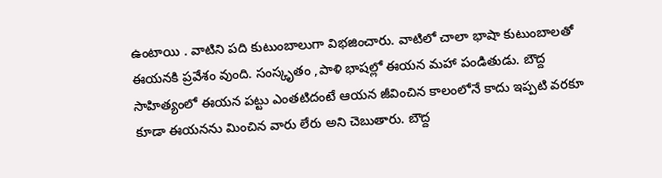ఉంటాయి . వాటిని పది కుటుంబాలుగా విభజించారు. వాటిలో చాలా భాషా కుటుంబాలతో ఈయనకి ప్రవేశం వుంది. సంస్కృతం ,పాళి భాషల్లో ఈయన మహా పండితుడు. బౌద్ద సాహిత్యంలో ఈయన పట్టు ఎంతటిదంటే ఆయన జీవించిన కాలంలోనే కాదు ఇప్పటి వరకూ కూడా ఈయనను మించిన వారు లేరు అని చెబుతారు. బౌద్ద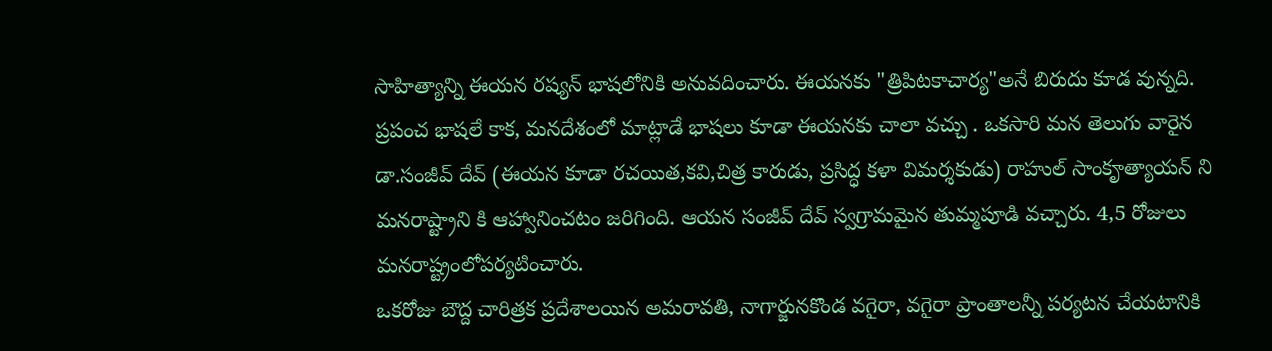సాహిత్యాన్ని ఈయన రష్యన్ భాషలోనికి అనువదించారు. ఈయనకు "త్రిపిటకాచార్య"అనే బిరుదు కూడ వున్నది.
ప్రపంచ భాషలే కాక, మనదేశంలో మాట్లాడే భాషలు కూడా ఈయనకు చాలా వచ్చు . ఒకసారి మన తెలుగు వారైన డా.సంజీవ్ దేవ్ (ఈయన కూడా రచయిత,కవి,చిత్ర కారుడు, ప్రసిద్ధ కళా విమర్శకుడు) రాహుల్ సాంకౄత్యాయన్ ని మనరాష్ట్రాని కి ఆహ్వానించటం జరిగింది. ఆయన సంజీవ్ దేవ్ స్వగ్రామమైన తుమ్మపూడి వచ్చారు. 4,5 రోజులు మనరాష్ట్రంలోపర్యటించారు.
ఒకరోజు బౌద్ద చారిత్రక ప్రదేశాలయిన అమరావతి, నాగార్జునకొండ వగైరా, వగైరా ప్రాంతాలన్నీ పర్యటన చేయటానికి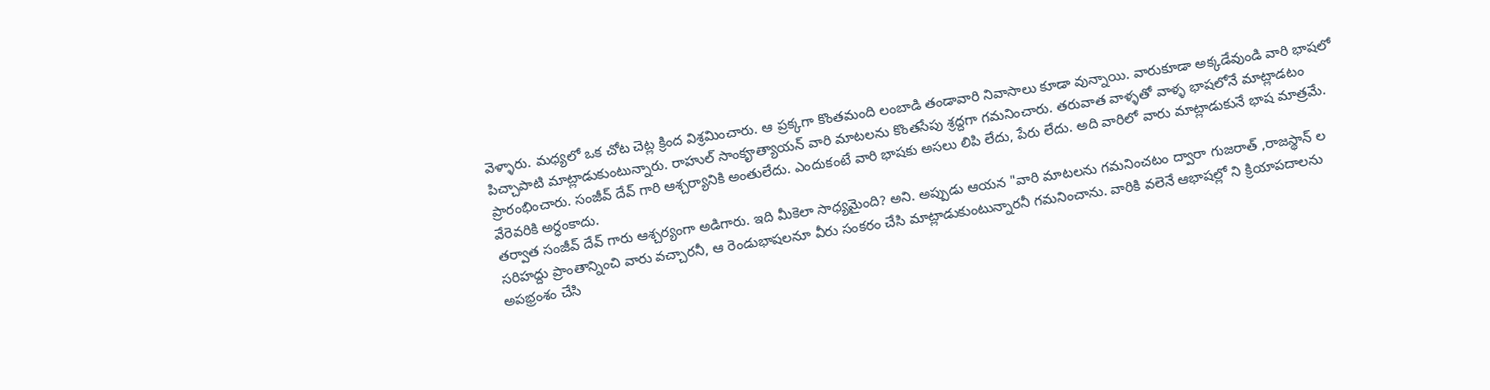వెళ్ళారు. మధ్యలో ఒక చోట చెట్ల క్రింద విశ్రమించారు. ఆ ప్రక్కగా కొంతమంది లంబాడి తండావారి నివాసాలు కూడా వున్నాయి. వారుకూడా అక్కడేవుండి వారి భాషలో పిచ్చాపాటి మాట్లాడుకుంటున్నారు. రాహుల్ సాంకౄత్యాయన్ వారి మాటలను కొంతసేపు శ్రద్దగా గమనించారు. తరువాత వాళ్ళతో వాళ్ళ భాషలోనే మాట్లాడటం ప్రారంభించారు. సంజీవ్ దేవ్ గారి ఆశ్చర్యానికి అంతులేదు. ఎందుకంటే వారి భాషకు అసలు లిపి లేదు, పేరు లేదు. అది వారిలో వారు మాట్లాడుకునే భాష మాత్రమే. వేరెవరికి అర్ధంకాదు.
తర్వాత సంజీవ్ దేవ్ గారు ఆశ్చర్యంగా అడిగారు. ఇది మీకెలా సాధ్యమైంది? అని. అప్పుడు ఆయన "వారి మాటలను గమనించటం ద్వారా గుజరాత్ ,రాజస్థాన్ ల సరిహద్దు ప్రాంతాన్నించి వారు వచ్చారనీ, ఆ రెండుభాషలనూ వీరు సంకరం చేసి మాట్లాడుకుంటున్నారనీ గమనించాను. వారికి వలెనే ఆభాషల్లో ని క్రియాపదాలను అపభ్రంశం చేసి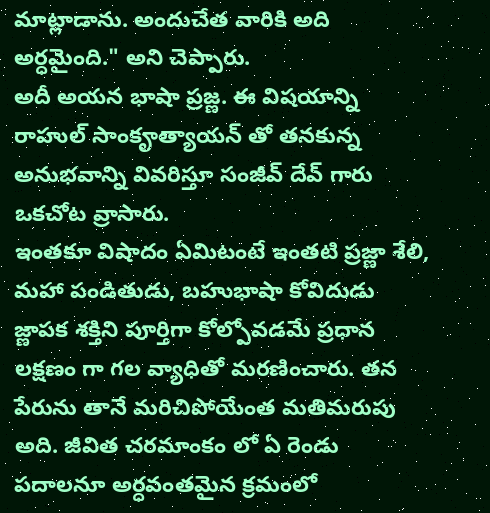మాట్లాడాను. అందుచేత వారికి అది అర్ధమైంది." అని చెప్పారు.
అదీ అయన భాషా ప్రజ్ణ. ఈ విషయాన్ని రాహుల్ సాంకౄత్యాయన్ తో తనకున్న అనుభవాన్ని వివరిస్తూ సంజీవ్ దేవ్ గారు ఒకచోట వ్రాసారు.
ఇంతకూ విషాదం ఏమిటంటే ఇంతటి ప్రజ్ణా శేలి, మహా పండితుడు, బహుభాషా కోవిదుడు జ్ణాపక శక్తిని పూర్తిగా కోల్పోవడమే ప్రధాన లక్షణం గా గల వ్యాధితో మరణించారు. తన పేరును తానే మరిచిపోయేంత మతిమరుపు అది. జీవిత చరమాంకం లో ఏ రెండు పదాలనూ అర్ధవంతమైన క్రమంలో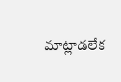మాట్లాడలేక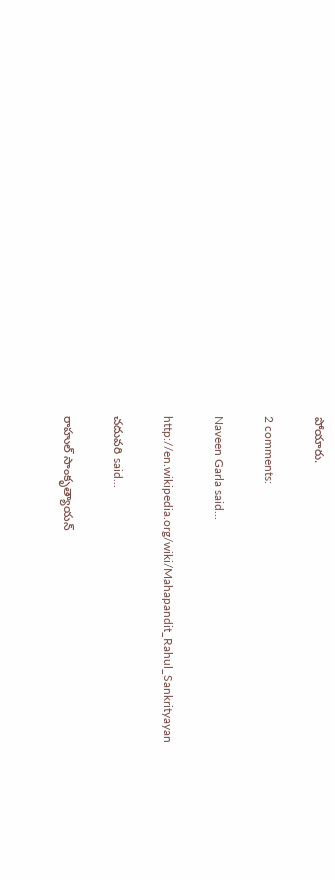పోయారు.

2 comments:

Naveen Garla said...

http://en.wikipedia.org/wiki/Mahapandit_Rahul_Sankrityayan

చదువరి said...

రాహుల్ సాంకృత్యాయన్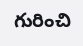గురించి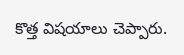కొత్త విషయాలు చెప్పారు.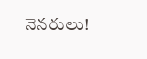నెనరులు!